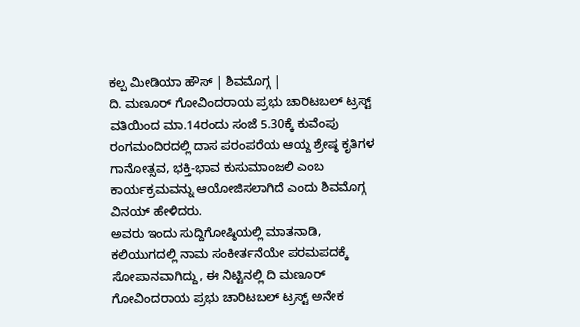ಕಲ್ಪ ಮೀಡಿಯಾ ಹೌಸ್ | ಶಿವಮೊಗ್ಗ |
ದಿ. ಮಣೂರ್ ಗೋವಿಂದರಾಯ ಪ್ರಭು ಚಾರಿಟಬಲ್ ಟ್ರಸ್ಟ್ ವತಿಯಿಂದ ಮಾ.14ರಂದು ಸಂಜೆ 5.30ಕ್ಕೆ ಕುವೆಂಪು ರಂಗಮಂದಿರದಲ್ಲಿ ದಾಸ ಪರಂಪರೆಯ ಆಯ್ದ ಶ್ರೇಷ್ಠ ಕೃತಿಗಳ ಗಾನೋತ್ಸವ, ಭಕ್ತಿ-ಭಾವ ಕುಸುಮಾಂಜಲಿ ಎಂಬ ಕಾರ್ಯಕ್ರಮವನ್ನು ಆಯೋಜಿಸಲಾಗಿದೆ ಎಂದು ಶಿವಮೊಗ್ಗ ವಿನಯ್ ಹೇಳಿದರು.
ಅವರು ಇಂದು ಸುದ್ದಿಗೋಷ್ಠಿಯಲ್ಲಿ ಮಾತನಾಡಿ, ಕಲಿಯುಗದಲ್ಲಿ ನಾಮ ಸಂಕೀರ್ತನೆಯೇ ಪರಮಪದಕ್ಕೆ ಸೋಪಾನವಾಗಿದ್ದು, ಈ ನಿಟ್ಟಿನಲ್ಲಿ ದಿ ಮಣೂರ್ ಗೋವಿಂದರಾಯ ಪ್ರಭು ಚಾರಿಟಬಲ್ ಟ್ರಸ್ಟ್ ಅನೇಕ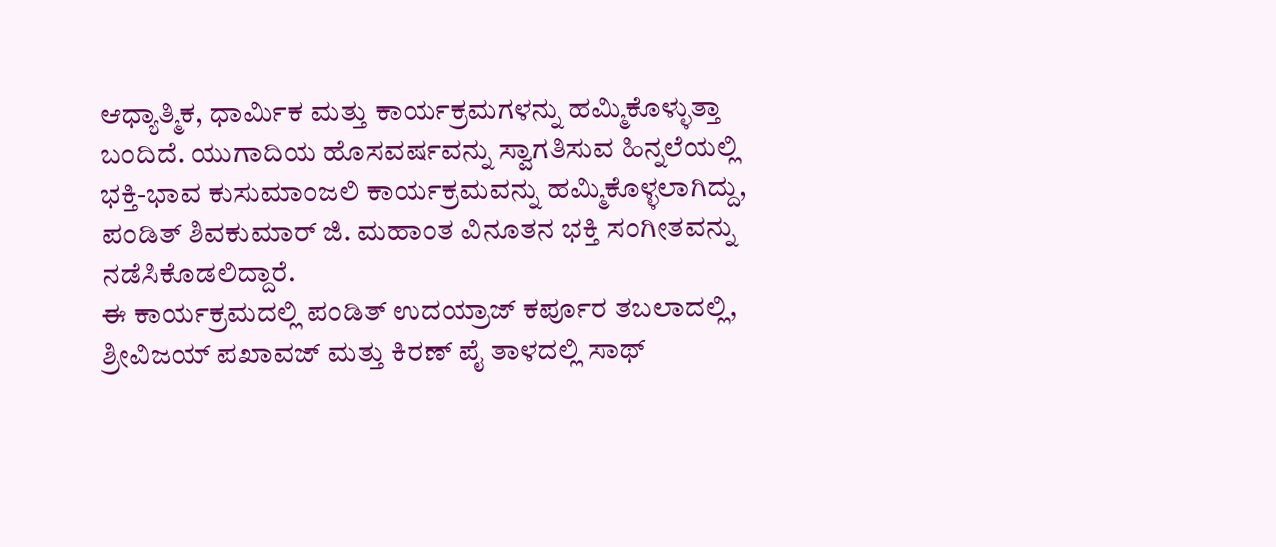ಆಧ್ಯಾತ್ಮಿಕ, ಧಾರ್ಮಿಕ ಮತ್ತು ಕಾರ್ಯಕ್ರಮಗಳನ್ನು ಹಮ್ಮಿಕೊಳ್ಳುತ್ತಾ ಬಂದಿದೆ. ಯುಗಾದಿಯ ಹೊಸವರ್ಷವನ್ನು ಸ್ವಾಗತಿಸುವ ಹಿನ್ನಲೆಯಲ್ಲಿ ಭಕ್ತಿ-ಭಾವ ಕುಸುಮಾಂಜಲಿ ಕಾರ್ಯಕ್ರಮವನ್ನು ಹಮ್ಮಿಕೊಳ್ಳಲಾಗಿದ್ದು, ಪಂಡಿತ್ ಶಿವಕುಮಾರ್ ಜಿ. ಮಹಾಂತ ವಿನೂತನ ಭಕ್ತಿ ಸಂಗೀತವನ್ನು ನಡೆಸಿಕೊಡಲಿದ್ದಾರೆ.
ಈ ಕಾರ್ಯಕ್ರಮದಲ್ಲಿ ಪಂಡಿತ್ ಉದಯ್ರಾಜ್ ಕರ್ಪೂರ ತಬಲಾದಲ್ಲಿ, ಶ್ರೀವಿಜಯ್ ಪಖಾವಜ್ ಮತ್ತು ಕಿರಣ್ ಪೈ ತಾಳದಲ್ಲಿ ಸಾಥ್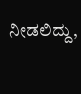ನೀಡಲಿದ್ದು,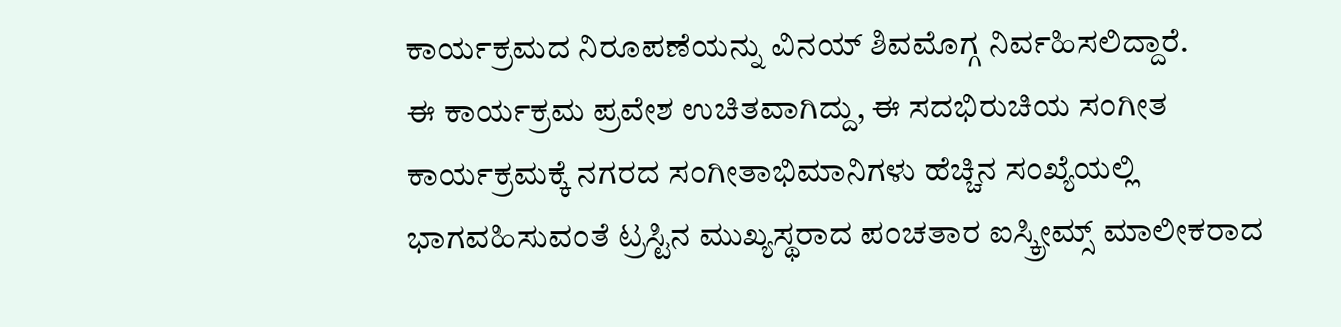ಕಾರ್ಯಕ್ರಮದ ನಿರೂಪಣೆಯನ್ನು ವಿನಯ್ ಶಿವಮೊಗ್ಗ ನಿರ್ವಹಿಸಲಿದ್ದಾರೆ.
ಈ ಕಾರ್ಯಕ್ರಮ ಪ್ರವೇಶ ಉಚಿತವಾಗಿದ್ದು, ಈ ಸದಭಿರುಚಿಯ ಸಂಗೀತ ಕಾರ್ಯಕ್ರಮಕ್ಕೆ ನಗರದ ಸಂಗೀತಾಭಿಮಾನಿಗಳು ಹೆಚ್ಚಿನ ಸಂಖ್ಯೆಯಲ್ಲಿ ಭಾಗವಹಿಸುವಂತೆ ಟ್ರಸ್ಟಿನ ಮುಖ್ಯಸ್ಥರಾದ ಪಂಚತಾರ ಐಸ್ಕ್ರೀಮ್ಸ್ ಮಾಲೀಕರಾದ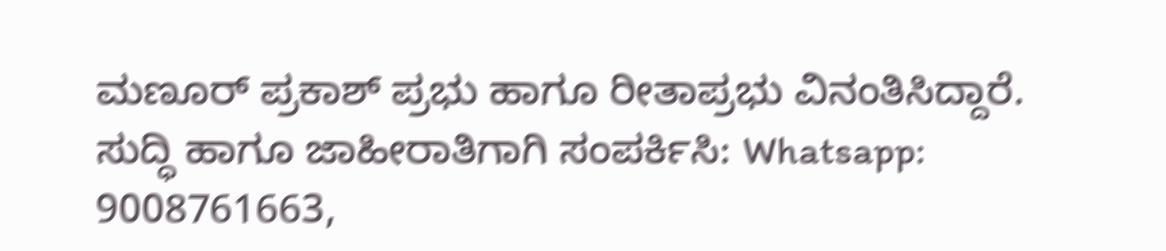ಮಣೂರ್ ಪ್ರಕಾಶ್ ಪ್ರಭು ಹಾಗೂ ರೀತಾಪ್ರಭು ವಿನಂತಿಸಿದ್ದಾರೆ.
ಸುದ್ಧಿ ಹಾಗೂ ಜಾಹೀರಾತಿಗಾಗಿ ಸಂಪರ್ಕಿಸಿ: Whatsapp: 9008761663,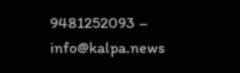9481252093 – info@kalpa.news